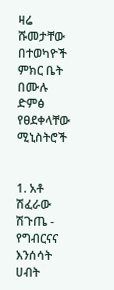ዛሬ ሹመታቸው በተወካዮች ምክር ቤት በሙሉ ድምፅ የፀደቀላቸው ሚኒስትሮች


1. አቶ ሽፈራው ሽጉጤ - የግብርናና እንሰሳት ሀብት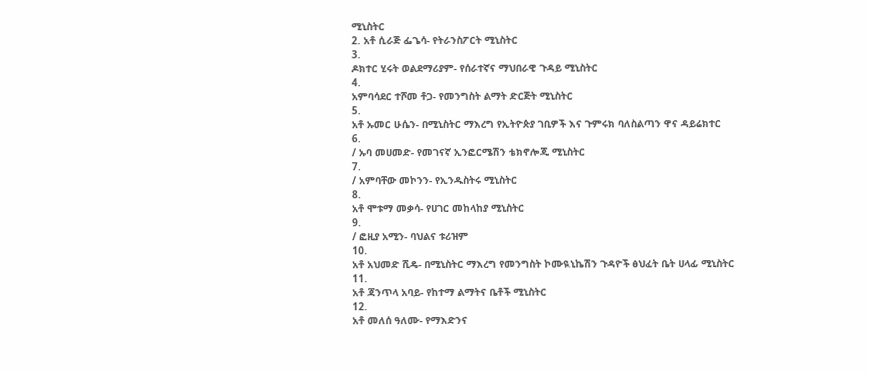ሚኒስትር
2. አቶ ሲራጅ ፌጌሳ- የትራንስፖርት ሚኒስትር
3.
ዶክተር ሂሩት ወልደማሪያም- የሰራተኛና ማህበራዊ ጉዳይ ሚኒስትር
4.
አምባሳደር ተሾመ ቶጋ- የመንግስት ልማት ድርጅት ሚኒስትር
5.
አቶ ኡመር ሁሴን- በሚኒስትር ማእረግ የኢትዮጵያ ገቢዎች እና ጉምሩክ ባለስልጣን ዋና ዳይሬክተር
6.
/ ኡባ መሀመድ- የመገናኛ ኢንፎርሜሽን ቴክኖሎጂ ሚኒስትር
7.
/ አምባቸው መኮንን- የኢንዱስትሩ ሚኒስትር
8.
አቶ ሞቱማ መቃሳ- የሀገር መከላከያ ሚኒስትር
9.
/ ፎዚያ አሚን- ባህልና ቱሪዝም
10.
አቶ አህመድ ሺዴ- በሚኒስትር ማእረግ የመንግስት ኮሙዪኒኬሽን ጉዳዮች ፅህፈት ቤት ሀላፊ ሚኒስትር
11.
አቶ ጃንጥላ አባይ- የከተማ ልማትና ቤቶች ሚኒስትር
12.
አቶ መለሰ ዓለሙ- የማእድንና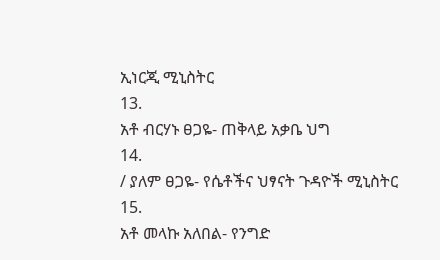ኢነርጂ ሚኒስትር
13.
አቶ ብርሃኑ ፀጋዬ- ጠቅላይ አቃቤ ህግ
14.
/ ያለም ፀጋዬ- የሴቶችና ህፃናት ጉዳዮች ሚኒስትር
15.
አቶ መላኩ አለበል- የንግድ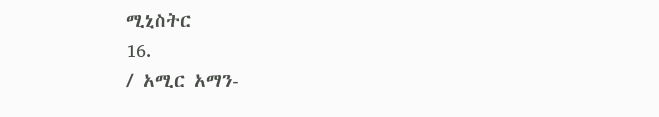ሚኒስትር
16.
/ አሚር አማን-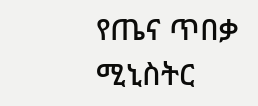የጤና ጥበቃ ሚኒስትር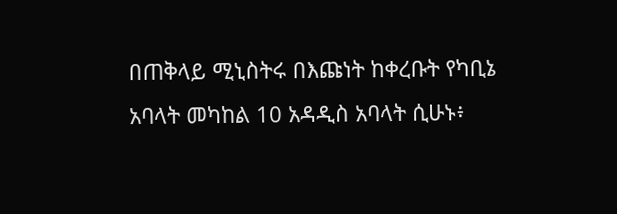በጠቅላይ ሚኒስትሩ በእጩነት ከቀረቡት የካቢኔ አባላት መካከል 10 አዳዲስ አባላት ሲሁኑ፥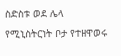ስድስቱ ወደ ሌላ የሚኒስትርነት ቦታ የተዘዋወሩ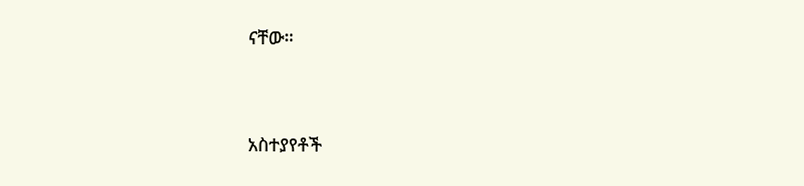ናቸው።




አስተያየቶች